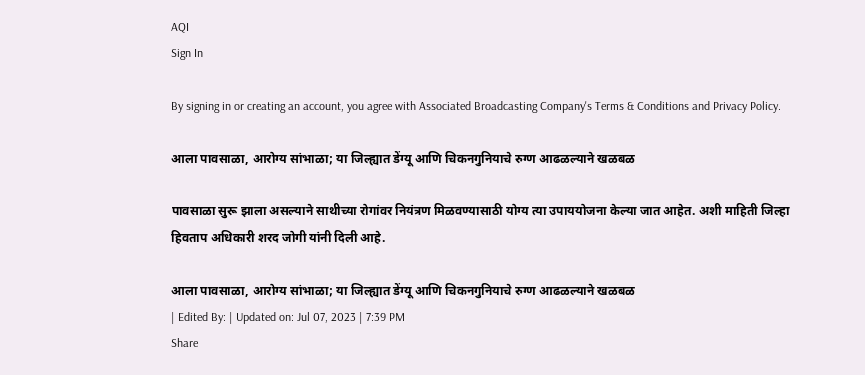AQI
Sign In

By signing in or creating an account, you agree with Associated Broadcasting Company's Terms & Conditions and Privacy Policy.

आला पावसाळा, आरोग्य सांभाळा; या जिल्ह्यात डेंग्यू आणि चिकनगुनियाचे रुग्ण आढळल्याने खळबळ

पावसाळा सुरू झाला असल्याने साथीच्या रोगांवर नियंत्रण मिळवण्यासाठी योग्य त्या उपाययोजना केल्या जात आहेत. अशी माहिती जिल्हा हिवताप अधिकारी शरद जोगी यांनी दिली आहे.

आला पावसाळा, आरोग्य सांभाळा; या जिल्ह्यात डेंग्यू आणि चिकनगुनियाचे रुग्ण आढळल्याने खळबळ
| Edited By: | Updated on: Jul 07, 2023 | 7:39 PM
Share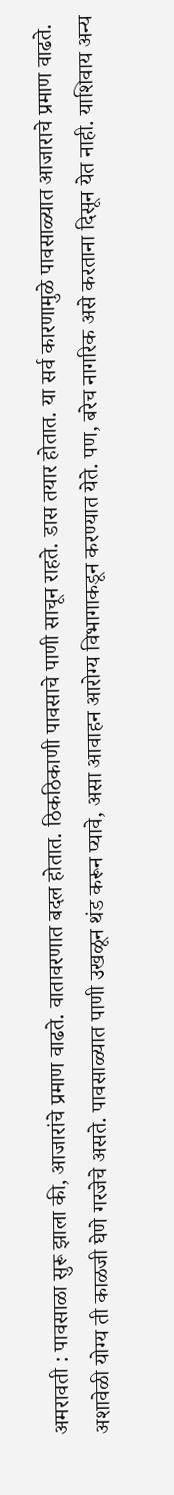अमरावती : पावसाळा सुरू झाला की, आजारांचे प्रमाण वाढते. वातावरणात बदल होतात. ठिकठिकाणी पावसाचे पाणी साचून राहते. डास तयार होतात. या सर्व कारणामुळे पावसाळ्यात आजाराचे प्रमाण वाढते. अशावेळी योग्य ती काळजी घेणे गरजेचे असते. पावसाळ्यात पाणी उखळून थंड करून प्यावे, असा आवाहन आरोग्य विभागाकडून करण्यात येते. पण, बरेच नागरिक असे करताना दिसून येत नाही. याशिवाय अन्य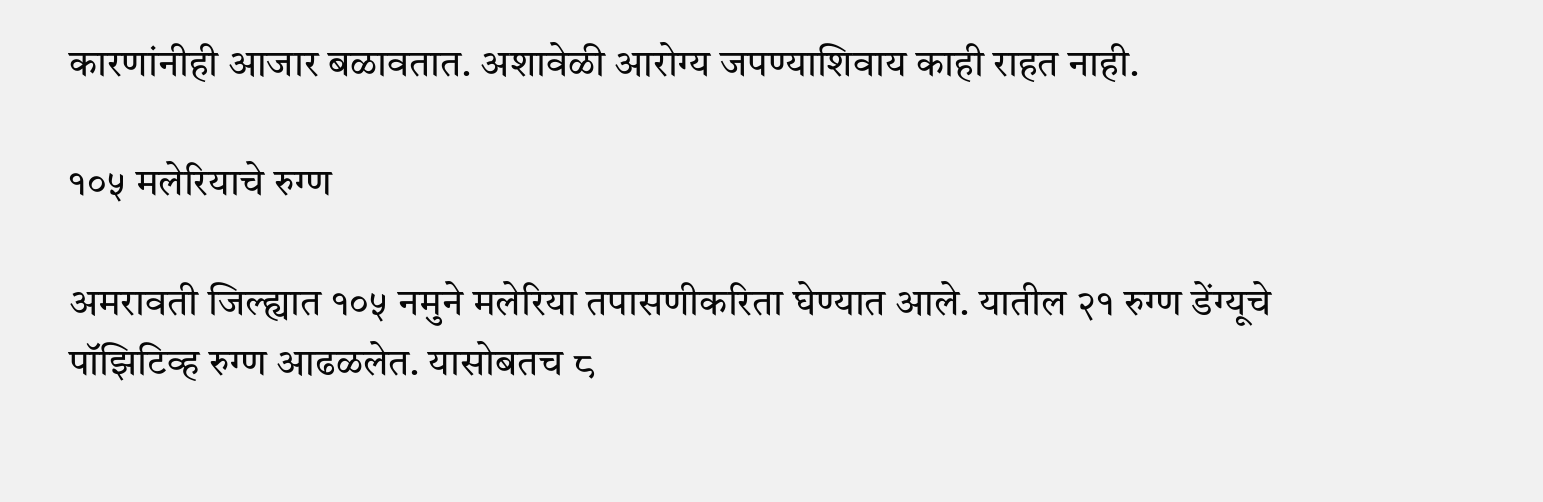कारणांनीही आजार बळावतात. अशावेळी आरोग्य जपण्याशिवाय काही राहत नाही.

१०५ मलेरियाचे रुग्ण

अमरावती जिल्ह्यात १०५ नमुने मलेरिया तपासणीकरिता घेण्यात आले. यातील २१ रुग्ण डेंग्यूचे पॉझिटिव्ह रुग्ण आढळलेत. यासोबतच ८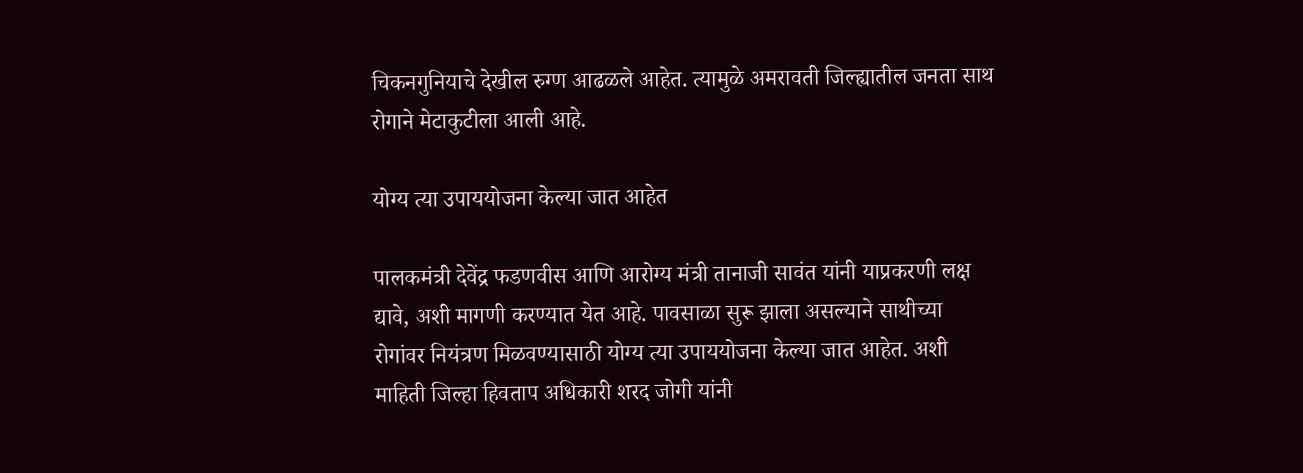चिकनगुनियाचे देखील रुग्ण आढळले आहेत. त्यामुळे अमरावती जिल्ह्यातील जनता साथ रोगाने मेटाकुटीला आली आहे.

योग्य त्या उपाययोजना केल्या जात आहेत

पालकमंत्री देवेंद्र फडणवीस आणि आरोग्य मंत्री तानाजी सावंत यांनी याप्रकरणी लक्ष द्यावे, अशी मागणी करण्यात येत आहे. पावसाळा सुरू झाला असल्याने साथीच्या रोगांवर नियंत्रण मिळवण्यासाठी योग्य त्या उपाययोजना केल्या जात आहेत. अशी माहिती जिल्हा हिवताप अधिकारी शरद जोगी यांनी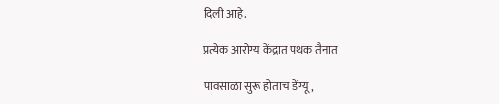दिली आहे.

प्रत्येक आरोग्य केंद्रात पथक तैनात

पावसाळा सुरू होताच डेंग्यू,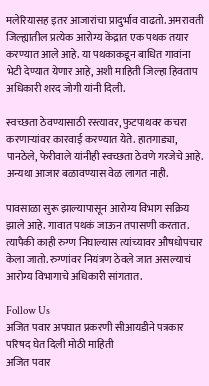मलेरियासह इतर आजारांचा प्रादुर्भाव वाढतो. अमरावती जिल्ह्यातील प्रत्येक आरोग्य केंद्रात एक पथक तयार करण्यात आले आहे. या पथकाकडून बाधित गावांना भेटी देण्यात येणार आहे, अशी माहिती जिल्हा हिवताप अधिकारी शरद जोगी यांनी दिली.

स्वच्छता ठेवण्यासाठी रस्त्यावर, फुटपाथवर कचरा करणाऱ्यांवर कारवाई करण्यात येते. हातगाड्या, पानठेले, फेरीवाले यांनीही स्वच्छता ठेवणे गरजेचे आहे. अन्यथा आजार बळावण्यास वेळ लागत नाही.

पावसाळा सुरू झाल्यापासून आरोग्य विभाग सक्रिय झाले आहे. गावात पथकं जाऊन तपासणी करतात. त्यापैकी काही रुग्ण निघाल्यास त्यांच्यावर औषधोपचार केला जातो. रुग्णांवर नियंत्रण ठेवले जात असल्याचं आरोग्य विभागाचे अधिकारी सांगतात.

Follow Us
अजित पवार अपघात प्रकरणी सीआयडीने पत्रकार परिषद घेत दिली मोठी माहिती
अजित पवार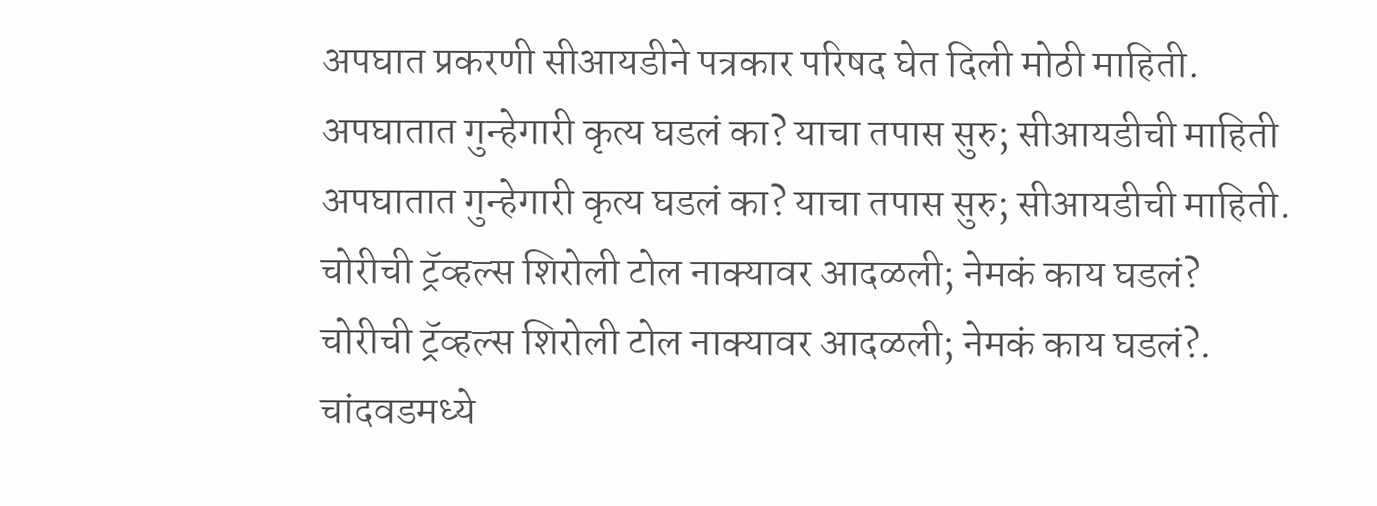अपघात प्रकरणी सीआयडीने पत्रकार परिषद घेत दिली मोठी माहिती.
अपघातात गुन्हेगारी कृत्य घडलं का? याचा तपास सुरु; सीआयडीची माहिती
अपघातात गुन्हेगारी कृत्य घडलं का? याचा तपास सुरु; सीआयडीची माहिती.
चोरीची ट्रॅव्हल्स शिरोली टोल नाक्यावर आदळली; नेमकं काय घडलं?
चोरीची ट्रॅव्हल्स शिरोली टोल नाक्यावर आदळली; नेमकं काय घडलं?.
चांदवडमध्ये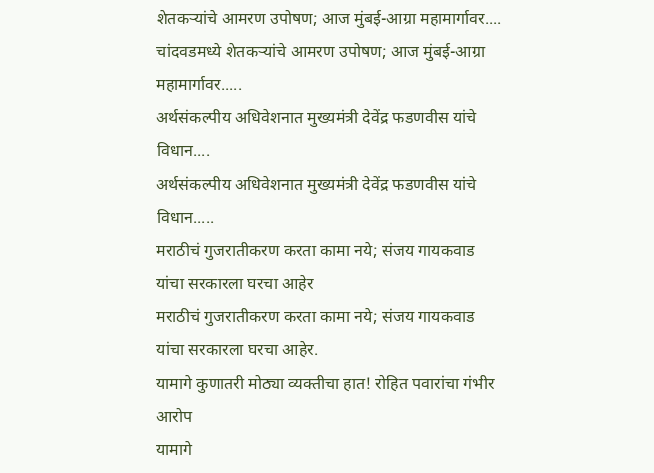शेतकऱ्यांचे आमरण उपोषण; आज मुंबई-आग्रा महामार्गावर....
चांदवडमध्ये शेतकऱ्यांचे आमरण उपोषण; आज मुंबई-आग्रा महामार्गावर.....
अर्थसंकल्पीय अधिवेशनात मुख्यमंत्री देवेंद्र फडणवीस यांचे विधान....
अर्थसंकल्पीय अधिवेशनात मुख्यमंत्री देवेंद्र फडणवीस यांचे विधान.....
मराठीचं गुजरातीकरण करता कामा नये; संजय गायकवाड यांचा सरकारला घरचा आहेर
मराठीचं गुजरातीकरण करता कामा नये; संजय गायकवाड यांचा सरकारला घरचा आहेर.
यामागे कुणातरी मोठ्या व्यक्तीचा हात! रोहित पवारांचा गंभीर आरोप
यामागे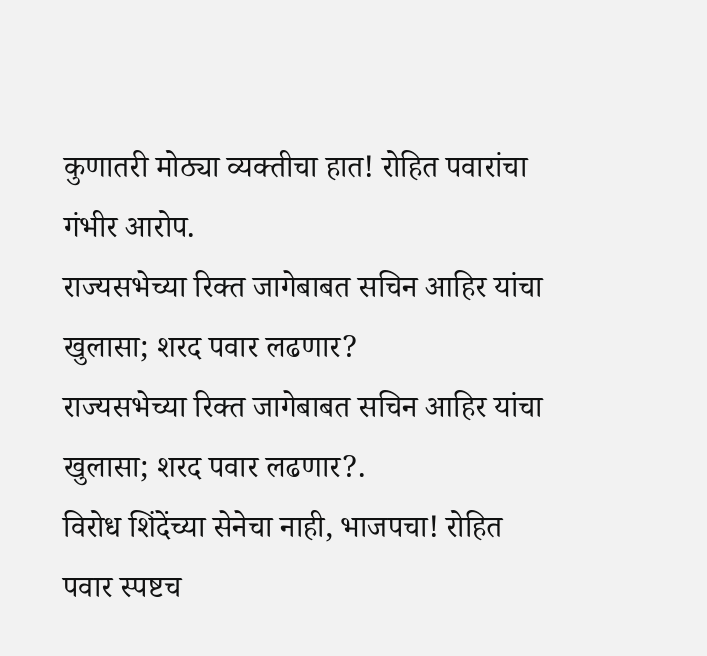कुणातरी मोठ्या व्यक्तीचा हात! रोहित पवारांचा गंभीर आरोप.
राज्यसभेच्या रिक्त जागेबाबत सचिन आहिर यांचा खुलासा; शरद पवार लढणार?
राज्यसभेच्या रिक्त जागेबाबत सचिन आहिर यांचा खुलासा; शरद पवार लढणार?.
विरोध शिंदेंच्या सेनेचा नाही, भाजपचा! रोहित पवार स्पष्टच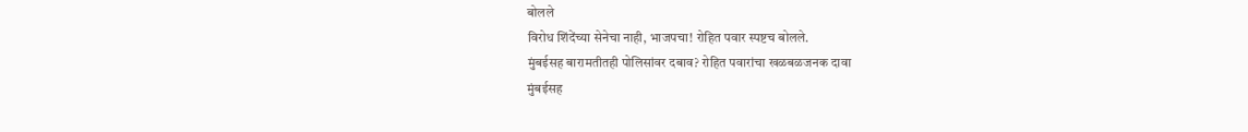बोलले
विरोध शिंदेंच्या सेनेचा नाही, भाजपचा! रोहित पवार स्पष्टच बोलले.
मुंबईसह बारामतीतही पोलिसांवर दबाव? रोहित पवारांचा खळबळजनक दावा
मुंबईसह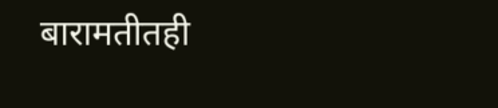बारामतीतही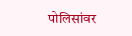पोलिसांवर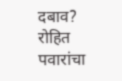दबाव? रोहित पवारांचा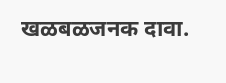खळबळजनक दावा.